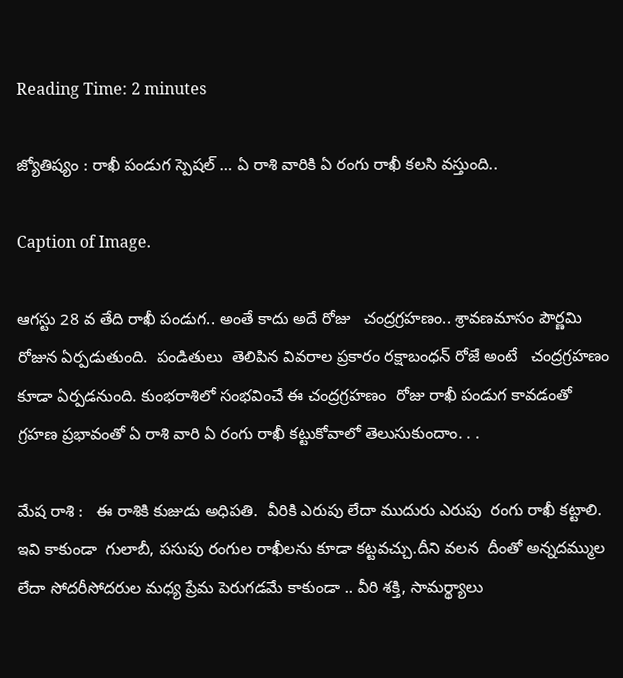Reading Time: 2 minutes

జ్యోతిష్యం : రాఖీ పండుగ స్పెషల్ … ఏ రాశి వారికి ఏ రంగు రాఖీ కలసి వస్తుంది..

Caption of Image.

ఆగస్టు 28 వ తేది రాఖీ పండుగ.. అంతే కాదు అదే రోజు   చంద్రగ్రహణం.. శ్రావణమాసం పౌర్ణమి రోజున ఏర్పడుతుంది.  పండితులు  తెలిపిన వివరాల ప్రకారం రక్షాబంధన్ రోజే అంటే   చంద్రగ్రహణం కూడా ఏర్పడనుంది. కుంభరాశిలో సంభవించే ఈ చంద్రగ్రహణం  రోజు రాఖీ పండుగ కావడంతో గ్రహణ ప్రభావంతో ఏ రాశి వారి ఏ రంగు రాఖీ కట్టుకోవాలో తెలుసుకుందాం. . .

మేష రాశి :   ఈ రాశికి కుజుడు అధిపతి.  వీరికి ఎరుపు లేదా ముదురు ఎరుపు  రంగు రాఖీ కట్టాలి. ఇవి కాకుండా  గులాబీ, పసుపు రంగుల రాఖీలను కూడా కట్టవచ్చు.దీని వలన  దీంతో అన్నదమ్ముల లేదా సోదరీసోదరుల మధ్య ప్రేమ పెరుగడమే కాకుండా .. వీరి శక్తి, సామర్థ్యాలు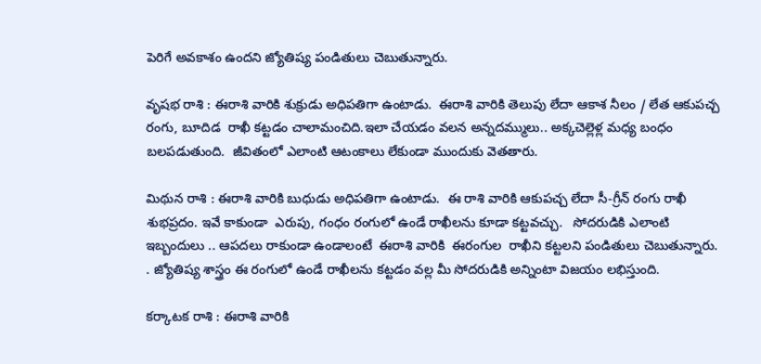పెరిగే అవకాశం ఉందని జ్యోతిష్య పండితులు చెబుతున్నారు.

వృషభ రాశి : ఈరాశి వారికి శుక్రుడు అధిపతిగా ఉంటాడు.  ఈరాశి వారికి తెలుపు లేదా ఆకాశ నీలం / లేత ఆకుపచ్చ  రంగు, బూదిడ  రాఖీ కట్టడం చాలామంచిది.ఇలా చేయడం వలన అన్నదమ్ములు.. అక్కచెల్లెళ్ల మధ్య బంధం బలపడుతుంది.  జీవితంలో ఎలాంటి ఆటంకాలు లేకుండా ముందుకు వెతతారు.

మిథున రాశి : ఈరాశి వారికి బుధుడు అధిపతిగా ఉంటాడు.  ఈ రాశి వారికి ఆకుపచ్చ లేదా సీ-గ్రీన్ రంగు రాఖీ శుభప్రదం. ఇవే కాకుండా  ఎరుపు, గంధం రంగులో ఉండే రాఖీలను కూడా కట్టవచ్చు.   సోదరుడికి ఎలాంటి ఇబ్బందులు .. ఆపదలు రాకుండా ఉండాలంటే  ఈరాశి వారికి  ఈరంగుల  రాఖీని కట్టలని పండితులు చెబుతున్నారు.  . జ్యోతిష్య శాస్త్రం ఈ రంగులో ఉండే రాఖీలను కట్టడం వల్ల మీ సోదరుడికి అన్నింటా విజయం లభిస్తుంది.

కర్కాటక రాశి : ఈరాశి వారికి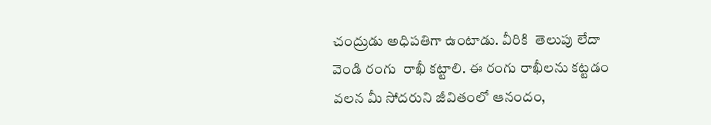చంద్రుడు అధిపతిగా ఉంటాడు. వీరికి  తెలుపు లేదా వెండి రంగు  రాఖీ కట్టాలి. ఈ రంగు రాఖీలను కట్టడం వలన మీ సోదరుని జీవితంలో ఆనందం,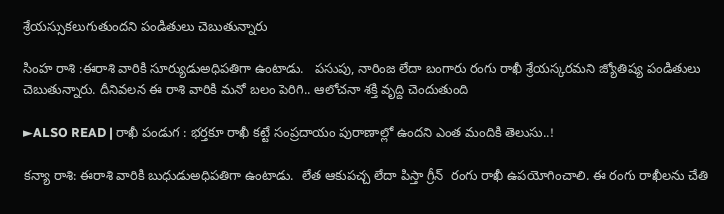శ్రేయస్సుకలుగుతుందని పండితులు చెబుతున్నారు

సింహ రాశి :ఈరాశి వారికి సూర్యుడుఅధిపతిగా ఉంటాడు.   పసుపు, నారింజ లేదా బంగారు రంగు రాఖీ శ్రేయస్కరమని జ్యోతిష్య పండితులు చెబుతున్నారు. దీనివలన ఈ రాశి వారికి మనో బలం పెరిగి.. ఆలోచనా శక్తి వృద్ది చెందుతుంది

►ALSO READ | రాఖీ పండుగ : భర్తకూ రాఖీ కట్టే సంప్రదాయం పురాణాల్లో ఉందని ఎంత మందికి తెలుసు..!

కన్యా రాశి: ఈరాశి వారికి బుధుడుఅధిపతిగా ఉంటాడు.  లేత ఆకుపచ్చ లేదా పిస్తా గ్రీన్  రంగు రాఖీ ఉపయోగించాలి. ఈ రంగు రాఖీలను చేతి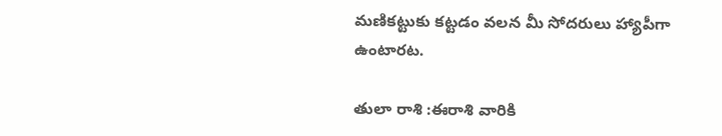మణికట్టుకు కట్టడం వలన మీ సోదరులు హ్యాపీగా ఉంటారట.

తులా రాశి :ఈరాశి వారికి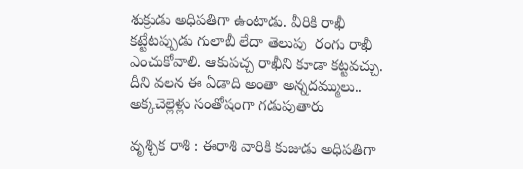శుక్రుడు అధిపతిగా ఉంటాడు. వీరికి రాఖీ కట్టేటప్పుడు గులాబీ లేదా తెలుపు  రంగు రాఖీ ఎంచుకోవాలి. ఆకుపచ్చ రాఖీని కూడా కట్టవచ్చు. దీని వలన ఈ ఏడాది అంతా అన్నదమ్ములు.. అక్కచెల్లెళ్లు సంతోషంగా గడుపుతారు

వృశ్చిక రాశి : ఈరాశి వారికి కుజుడు అధిపతిగా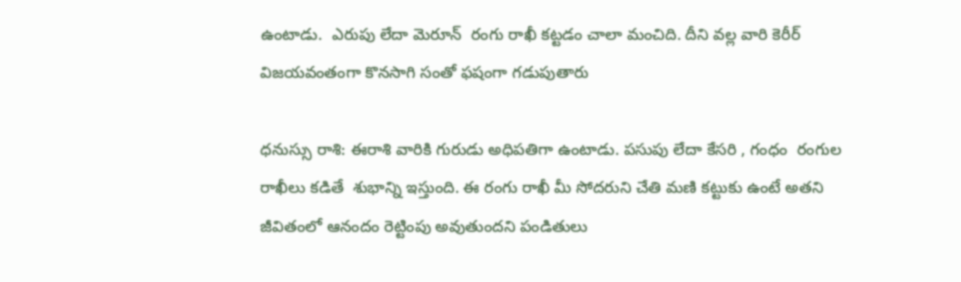ఉంటాడు.  ఎరుపు లేదా మెరూన్  రంగు రాఖీ కట్టడం చాలా మంచిది. దీని వల్ల వారి కెరీర్ విజయవంతంగా కొనసాగి సంతో ఫషంగా గడుపుతారు

ధనుస్సు రాశి: ఈరాశి వారికి గురుడు అధిపతిగా ఉంటాడు. పసుపు లేదా కేసరి , గంధం  రంగుల  రాఖీలు కడితే  శుభాన్ని ఇస్తుంది. ఈ రంగు రాఖీ మీ సోదరుని చేతి మణి కట్టుకు ఉంటే అతని జీవితంలో ఆనందం రెట్టింపు అవుతుందని పండితులు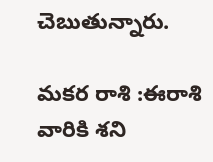చెబుతున్నారు.

మకర రాశి :ఈరాశి వారికి శని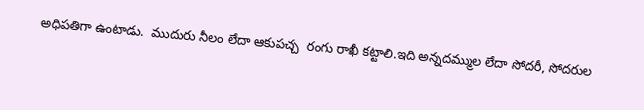అధిపతిగా ఉంటాడు.  ముదురు నీలం లేదా ఆకుపచ్చ  రంగు రాఖీ కట్టాలి.ఇది అన్నదమ్ముల లేదా సోదరీ, సోదరుల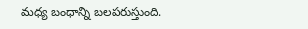మధ్య బంధాన్ని బలపరుస్తుంది.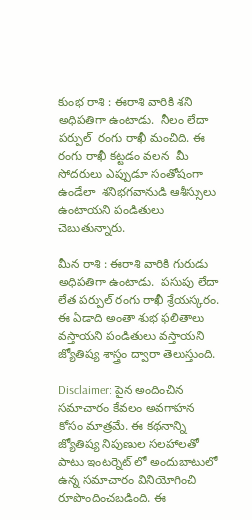కుంభ రాశి : ఈరాశి వారికి శని అధిపతిగా ఉంటాడు.  నీలం లేదా పర్పుల్  రంగు రాఖీ మంచిది. ఈ రంగు రాఖీ కట్టడం వలన  మీ సోదరులు ఎప్పుడూ సంతోషంగా ఉండేలా  శనిభగవానుడి ఆశీస్సులు ఉంటాయని పండితులు చెబుతున్నారు.

మీన రాశి : ఈరాశి వారికి గురుడు అధిపతిగా ఉంటాడు.  పసుపు లేదా లేత పర్పుల్ రంగు రాఖీ శ్రేయస్కరం.   ఈ ఏడాది అంతా శుభ ఫలితాలు వస్తాయని పండితులు వస్తాయని జ్యోతిష్య శాస్త్రం ద్వారా తెలుస్తుంది.

Disclaimer: పైన అందించిన సమాచారం కేవలం అవగాహన కోసం మాత్రమే. ఈ కథనాన్ని జ్యోతిష్య నిపుణుల సలహాలతో పాటు ఇంటర్నెట్ లో అందుబాటులో ఉన్న సమాచారం వినియోగించి రూపొందించబడింది. ఈ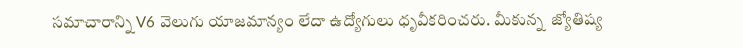సమాచారాన్ని V6 వెలుగు యాజమాన్యం లేదా ఉద్యోగులు ధృవీకరించరు. మీకున్న  జ్యోతిష్య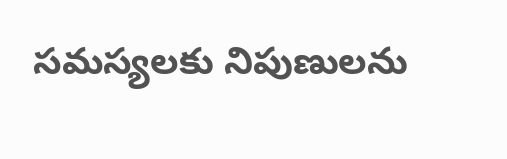సమస్యలకు నిపుణులను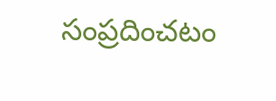సంప్రదించటం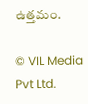ఉత్తమం.

© VIL Media Pvt Ltd.